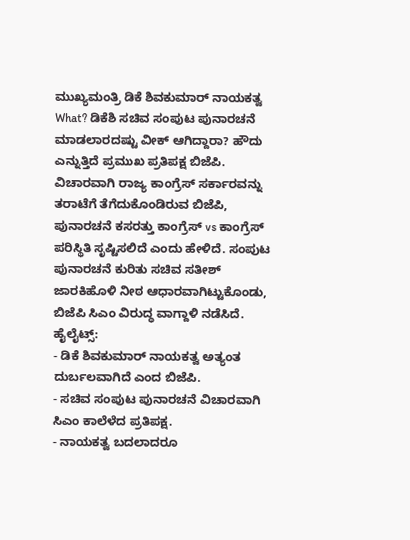ಮುಖ್ಯಮಂತ್ರಿ ಡಿಕೆ ಶಿವಕುಮಾರ್ ನಾಯಕತ್ವ What? ಡಿಕೆಶಿ ಸಚಿವ ಸಂಪುಟ ಪುನಾರಚನೆ ಮಾಡಲಾರದಷ್ಟು ವೀಕ್ ಆಗಿದ್ದಾರಾ? ಹೌದು ಎನ್ನುತ್ತಿದೆ ಪ್ರಮುಖ ಪ್ರತಿಪಕ್ಷ ಬಿಜೆಪಿ. ವಿಚಾರವಾಗಿ ರಾಜ್ಯ ಕಾಂಗ್ರೆಸ್ ಸರ್ಕಾರವನ್ನು ತರಾಟೆಗೆ ತೆಗೆದುಕೊಂಡಿರುವ ಬಿಜೆಪಿ, ಪುನಾರಚನೆ ಕಸರತ್ತು ಕಾಂಗ್ರೆಸ್ vs ಕಾಂಗ್ರೆಸ್ ಪರಿಸ್ಥಿತಿ ಸೃಷ್ಟಿಸಲಿದೆ ಎಂದು ಹೇಳಿದೆ. ಸಂಪುಟ ಪುನಾರಚನೆ ಕುರಿತು ಸಚಿವ ಸತೀಶ್ ಜಾರಕಿಹೊಳಿ ನೀಠ ಆಧಾರವಾಗಿಟ್ಟುಕೊಂಡು, ಬಿಜೆಪಿ ಸಿಎಂ ವಿರುದ್ಧ ವಾಗ್ದಾಳಿ ನಡೆಸಿದೆ.
ಹೈಲೈಟ್ಸ್:
- ಡಿಕೆ ಶಿವಕುಮಾರ್ ನಾಯಕತ್ವ ಅತ್ಯಂತ ದುರ್ಬಲವಾಗಿದೆ ಎಂದ ಬಿಜೆಪಿ.
- ಸಚಿವ ಸಂಪುಟ ಪುನಾರಚನೆ ವಿಚಾರವಾಗಿ ಸಿಎಂ ಕಾಲೆಳೆದ ಪ್ರತಿಪಕ್ಷ.
- ನಾಯಕತ್ವ ಬದಲಾದರೂ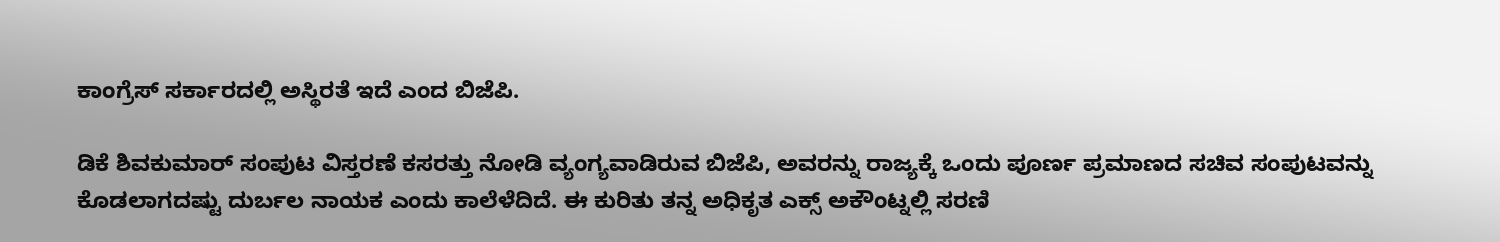ಕಾಂಗ್ರೆಸ್ ಸರ್ಕಾರದಲ್ಲಿ ಅಸ್ಥಿರತೆ ಇದೆ ಎಂದ ಬಿಜೆಪಿ.

ಡಿಕೆ ಶಿವಕುಮಾರ್ ಸಂಪುಟ ವಿಸ್ತರಣೆ ಕಸರತ್ತು ನೋಡಿ ವ್ಯಂಗ್ಯವಾಡಿರುವ ಬಿಜೆಪಿ, ಅವರನ್ನು ರಾಜ್ಯಕ್ಕೆ ಒಂದು ಪೂರ್ಣ ಪ್ರಮಾಣದ ಸಚಿವ ಸಂಪುಟವನ್ನು ಕೊಡಲಾಗದಷ್ಟು ದುರ್ಬಲ ನಾಯಕ ಎಂದು ಕಾಲೆಳೆದಿದೆ. ಈ ಕುರಿತು ತನ್ನ ಅಧಿಕೃತ ಎಕ್ಸ್ ಅಕೌಂಟ್ನಲ್ಲಿ ಸರಣಿ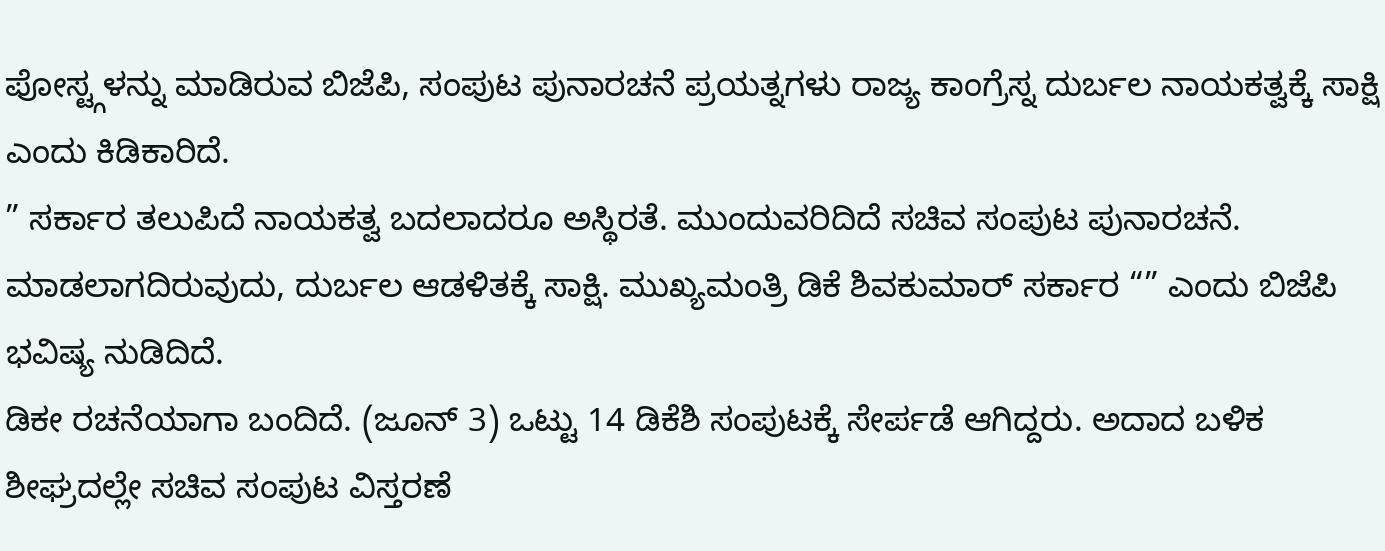ಪೋಸ್ಟ್ಗಳನ್ನು ಮಾಡಿರುವ ಬಿಜೆಪಿ, ಸಂಪುಟ ಪುನಾರಚನೆ ಪ್ರಯತ್ನಗಳು ರಾಜ್ಯ ಕಾಂಗ್ರೆಸ್ನ ದುರ್ಬಲ ನಾಯಕತ್ವಕ್ಕೆ ಸಾಕ್ಷಿ ಎಂದು ಕಿಡಿಕಾರಿದೆ.
” ಸರ್ಕಾರ ತಲುಪಿದೆ ನಾಯಕತ್ವ ಬದಲಾದರೂ ಅಸ್ಥಿರತೆ. ಮುಂದುವರಿದಿದೆ ಸಚಿವ ಸಂಪುಟ ಪುನಾರಚನೆ. ಮಾಡಲಾಗದಿರುವುದು, ದುರ್ಬಲ ಆಡಳಿತಕ್ಕೆ ಸಾಕ್ಷಿ. ಮುಖ್ಯಮಂತ್ರಿ ಡಿಕೆ ಶಿವಕುಮಾರ್ ಸರ್ಕಾರ “” ಎಂದು ಬಿಜೆಪಿ ಭವಿಷ್ಯ ನುಡಿದಿದೆ.
ಡಿಕೕ ರಚನೆಯಾಗಾ ಬಂದಿದೆ. (ಜೂನ್ 3) ಒಟ್ಟು 14 ಡಿಕೆಶಿ ಸಂಪುಟಕ್ಕೆ ಸೇರ್ಪಡೆ ಆಗಿದ್ದರು. ಅದಾದ ಬಳಿಕ ಶೀಘ್ರದಲ್ಲೇ ಸಚಿವ ಸಂಪುಟ ವಿಸ್ತರಣೆ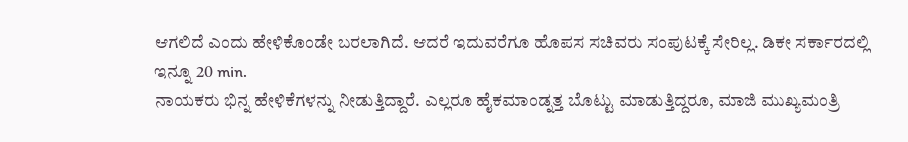ಆಗಲಿದೆ ಎಂದು ಹೇಳಿಕೊಂಡೇ ಬರಲಾಗಿದೆ. ಆದರೆ ಇದುವರೆಗೂ ಹೊಪಸ ಸಚಿವರು ಸಂಪುಟಕ್ಕೆ ಸೇರಿಲ್ಲ. ಡಿಕೕ ಸರ್ಕಾರದಲ್ಲಿ ಇನ್ನೂ 20 min.
ನಾಯಕರು ಭಿನ್ನ ಹೇಳಿಕೆಗಳನ್ನು ನೀಡುತ್ತಿದ್ದಾರೆ. ಎಲ್ಲರೂ ಹೈಕಮಾಂಡ್ನತ್ತ ಬೊಟ್ಟು ಮಾಡುತ್ತಿದ್ದರೂ, ಮಾಜಿ ಮುಖ್ಯಮಂತ್ರಿ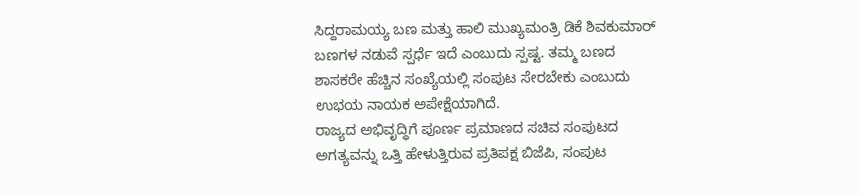ಸಿದ್ದರಾಮಯ್ಯ ಬಣ ಮತ್ತು ಹಾಲಿ ಮುಖ್ಯಮಂತ್ರಿ ಡಿಕೆ ಶಿವಕುಮಾರ್ ಬಣಗಳ ನಡುವೆ ಸ್ಪರ್ಧೆ ಇದೆ ಎಂಬುದು ಸ್ಪಷ್ಟ. ತಮ್ಮ ಬಣದ ಶಾಸಕರೇ ಹೆಚ್ಚಿನ ಸಂಖ್ಯೆಯಲ್ಲಿ ಸಂಪುಟ ಸೇರಬೇಕು ಎಂಬುದು ಉಭಯ ನಾಯಕ ಅಪೇಕ್ಷೆಯಾಗಿದೆ.
ರಾಜ್ಯದ ಅಭಿವೃದ್ಧಿಗೆ ಪೂರ್ಣ ಪ್ರಮಾಣದ ಸಚಿವ ಸಂಪುಟದ ಅಗತ್ಯವನ್ನು ಒತ್ತಿ ಹೇಳುತ್ತಿರುವ ಪ್ರತಿಪಕ್ಷ ಬಿಜೆಪಿ, ಸಂಪುಟ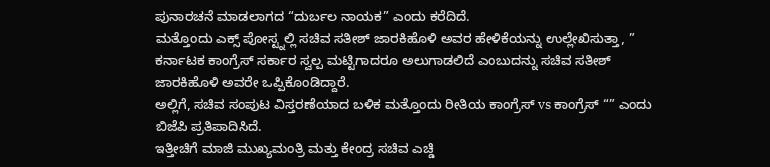ಪುನಾರಚನೆ ಮಾಡಲಾಗದ “ದುರ್ಬಲ ನಾಯಕ” ಎಂದು ಕರೆದಿದೆ.
ಮತ್ತೊಂದು ಎಕ್ಸ್ ಪೋಸ್ಟ್ನಲ್ಲಿ ಸಚಿವ ಸತೀಶ್ ಜಾರಕಿಹೊಳಿ ಅವರ ಹೇಳಿಕೆಯನ್ನು ಉಲ್ಲೇಖಿಸುತ್ತಾ, ”
ಕರ್ನಾಟಕ ಕಾಂಗ್ರೆಸ್ ಸರ್ಕಾರ ಸ್ವಲ್ಪ ಮಟ್ಟಿಗಾದರೂ ಅಲುಗಾಡಲಿದೆ ಎಂಬುದನ್ನು ಸಚಿವ ಸತೀಶ್ ಜಾರಕಿಹೊಳಿ ಅವರೇ ಒಪ್ಪಿಕೊಂಡಿದ್ದಾರೆ.
ಅಲ್ಲಿಗೆ, ಸಚಿವ ಸಂಪುಟ ವಿಸ್ತರಣೆಯಾದ ಬಳಿಕ ಮತ್ತೊಂದು ರೀತಿಯ ಕಾಂಗ್ರೆಸ್ vs ಕಾಂಗ್ರೆಸ್ “” ಎಂದು ಬಿಜೆಪಿ ಪ್ರತಿಪಾದಿಸಿದೆ.
ಇತ್ತೀಚಿಗೆ ಮಾಜಿ ಮುಖ್ಯಮಂತ್ರಿ ಮತ್ತು ಕೇಂದ್ರ ಸಚಿವ ಎಚ್ಡಿ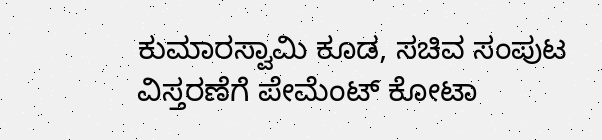ಕುಮಾರಸ್ವಾಮಿ ಕೂಡ, ಸಚಿವ ಸಂಪುಟ ವಿಸ್ತರಣೆಗೆ ಪೇಮೆಂಟ್ ಕೋಟಾ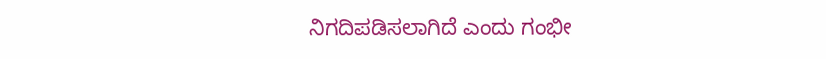ನಿಗದಿಪಡಿಸಲಾಗಿದೆ ಎಂದು ಗಂಭೀ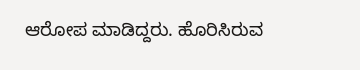ಆರೋಪ ಮಾಡಿದ್ದರು. ಹೊರಿಸಿರುವ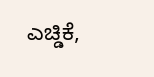ಎಚ್ಡಿಕೆ,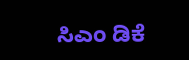ಸಿಎಂ ಡಿಕೆ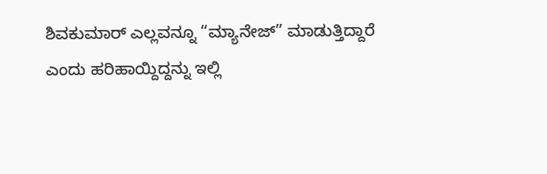ಶಿವಕುಮಾರ್ ಎಲ್ಲವನ್ನೂ “ಮ್ಯಾನೇಜ್” ಮಾಡುತ್ತಿದ್ದಾರೆ ಎಂದು ಹರಿಹಾಯ್ದಿದ್ದನ್ನು ಇಲ್ಲಿ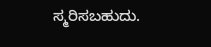ಸ್ಮರಿಸಬಹುದು.